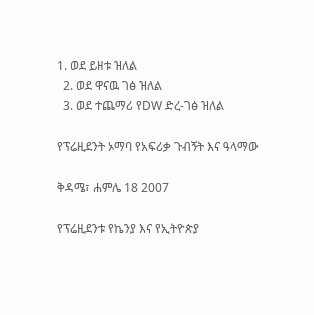1. ወደ ይዘቱ ዝለል
  2. ወደ ዋናዉ ገፅ ዝለል
  3. ወደ ተጨማሪ የDW ድረ-ገፅ ዝለል

የፕሬዚደንት ኦማባ የአፍሪቃ ጉብኝት እና ዓላማው

ቅዳሜ፣ ሐምሌ 18 2007

የፕሬዚደንቱ የኬንያ እና የኢትዮጵያ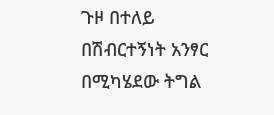ጉዞ በተለይ በሽብርተኝነት አንፃር በሚካሄደው ትግል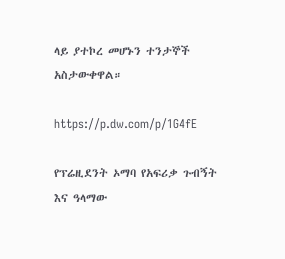ላይ ያተኮረ መሆኑን ተንታኞች አስታውቀዋል።

https://p.dw.com/p/1G4fE

የፕሬዚደንት ኦማባ የአፍሪቃ ጉብኝት እና ዓላማው